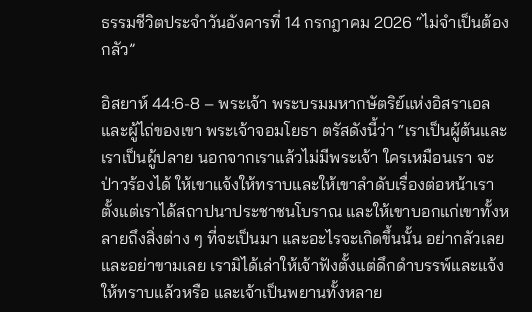ธรรมชีวิตประจำวันอังคารที่ 14 กรกฎาคม 2026 “ไม่จำเป็นต้องกลัว”

อิสยาห์ 44:6-8 – พระเจ้า พระบรมมหากษัตริย์แห่งอิสราเอลและผู้ไถ่ของเขา พระเจ้าจอมโยธา ตรัสดังนี้ว่า “เราเป็นผู้ต้นและเราเป็นผู้ปลาย นอกจากเราแล้วไม่มีพระเจ้า ใครเหมือนเรา จะป่าวร้องได้ ให้เขาแจ้งให้ทราบและให้เขาลำดับเรื่องต่อหน้าเราตั้งแต่เราได้สถาปนาประชาชนโบราณ และให้เขาบอกแก่เขาทั้งหลายถึงสิ่งต่าง ๆ ที่จะเป็นมา และอะไรจะเกิดขึ้นนั้น อย่ากลัวเลย และอย่าขามเลย เรามิได้เล่าให้เจ้าฟังตั้งแต่ดึกดำบรรพ์และแจ้งให้ทราบแล้วหรือ และเจ้าเป็นพยานทั้งหลาย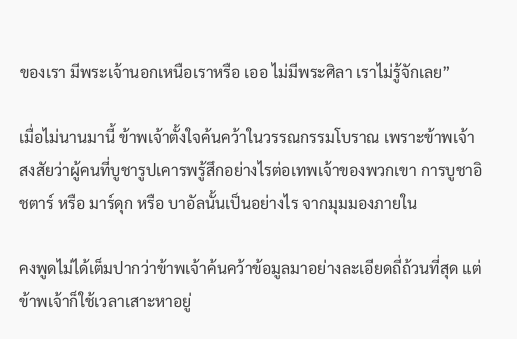ของเรา มีพระเจ้านอกเหนือเราหรือ เออ ไม่มีพระศิลา เราไม่รู้จักเลย”

เมื่อไม่นานมานี้ ข้าพเจ้าตั้งใจค้นคว้าในวรรณกรรมโบราณ เพราะข้าพเจ้าสงสัยว่าผู้คนที่บูชารูปเคารพรู้สึกอย่างไรต่อเทพเจ้าของพวกเขา การบูชาอิชตาร์ หรือ มาร์ดุก หรือ บาอัลนั้นเป็นอย่างไร จากมุมมองภายใน

คงพูดไม่ได้เต็มปากว่าข้าพเจ้าค้นคว้าข้อมูลมาอย่างละเอียดถี่ถ้วนที่สุด แต่ข้าพเจ้าก็ใช้เวลาเสาะหาอยู่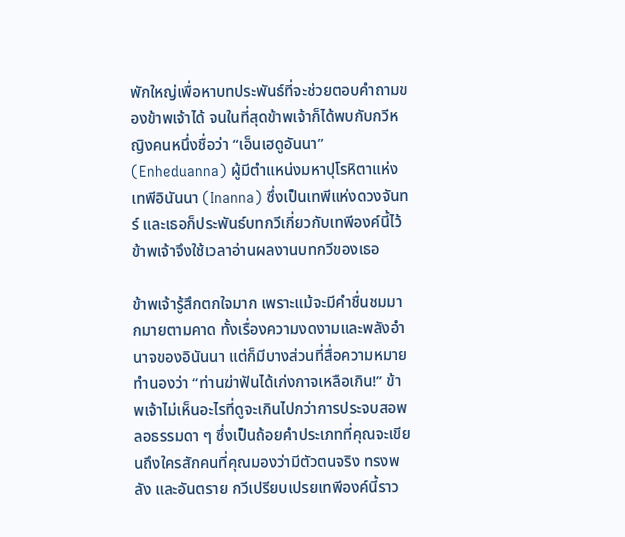พักใหญ่เพื่อหาบทประพันธ์ที่จะช่วยตอบคำถามของข้าพเจ้าได้ จนในที่สุดข้าพเจ้าก็ได้พบกับกวีหญิงคนหนึ่งชื่อว่า “เอ็นเฮดูอันนา” (Enheduanna) ผู้มีตำแหน่งมหาปุโรหิตาแห่งเทพีอินันนา (Inanna) ซึ่งเป็นเทพีแห่งดวงจันทร์ และเธอก็ประพันธ์บทกวีเกี่ยวกับเทพีองค์นี้ไว้ ข้าพเจ้าจึงใช้เวลาอ่านผลงานบทกวีของเธอ

ข้าพเจ้ารู้สึกตกใจมาก เพราะแม้จะมีคำชื่นชมมากมายตามคาด ทั้งเรื่องความงดงามและพลังอำนาจของอินันนา แต่ก็มีบางส่วนที่สื่อความหมายทำนองว่า “ท่านฆ่าฟันได้เก่งกาจเหลือเกิน!” ข้าพเจ้าไม่เห็นอะไรที่ดูจะเกินไปกว่าการประจบสอพลอธรรมดา ๆ ซึ่งเป็นถ้อยคำประเภทที่คุณจะเขียนถึงใครสักคนที่คุณมองว่ามีตัวตนจริง ทรงพลัง และอันตราย กวีเปรียบเปรยเทพีองค์นี้ราว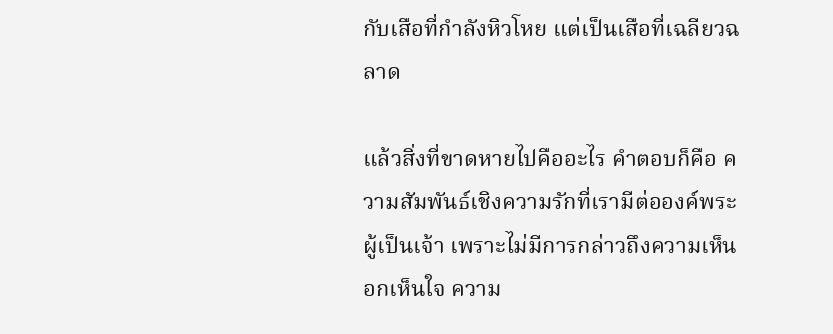กับเสือที่กำลังหิวโหย แต่เป็นเสือที่เฉลียวฉลาด

แล้วสิ่งที่ขาดหายไปคืออะไร คำตอบก็คือ ความสัมพันธ์เชิงความรักที่เรามีต่อองค์พระผู้เป็นเจ้า เพราะไม่มีการกล่าวถึงความเห็นอกเห็นใจ ความ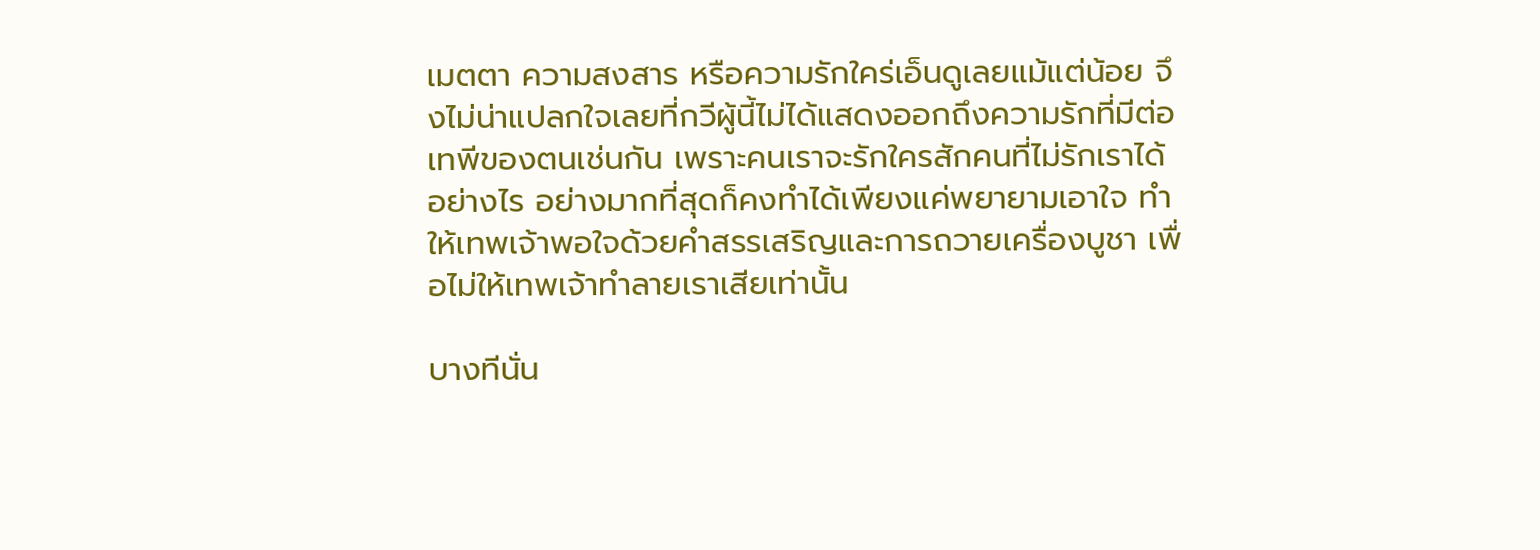เมตตา ความสงสาร หรือความรักใคร่เอ็นดูเลยแม้แต่น้อย จึงไม่น่าแปลกใจเลยที่กวีผู้นี้ไม่ได้แสดงออกถึงความรักที่มีต่อเทพีของตนเช่นกัน เพราะคนเราจะรักใครสักคนที่ไม่รักเราได้อย่างไร อย่างมากที่สุดก็คงทำได้เพียงแค่พยายามเอาใจ ทำให้เทพเจ้าพอใจด้วยคำสรรเสริญและการถวายเครื่องบูชา เพื่อไม่ให้เทพเจ้าทำลายเราเสียเท่านั้น

บางทีนั่น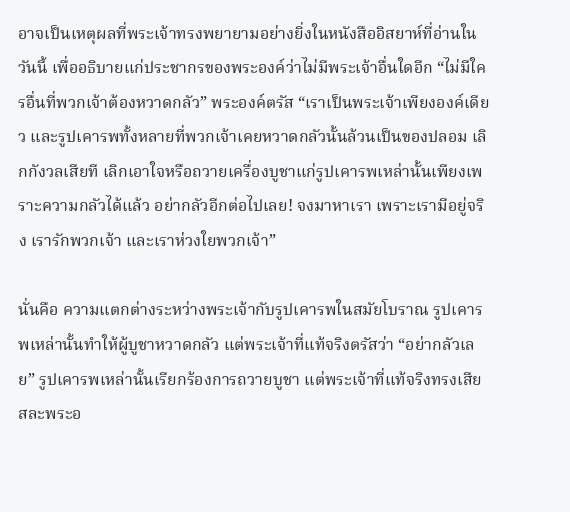อาจเป็นเหตุผลที่พระเจ้าทรงพยายามอย่างยิ่งในหนังสืออิสยาห์ที่อ่านในวันนี้ เพื่ออธิบายแก่ประชากรของพระองค์ว่าไม่มีพระเจ้าอื่นใดอีก “ไม่มีใครอื่นที่พวกเจ้าต้องหวาดกลัว” พระองค์ตรัส “เราเป็นพระเจ้าเพียงองค์เดียว และรูปเคารพทั้งหลายที่พวกเจ้าเคยหวาดกลัวนั้นล้วนเป็นของปลอม เลิกกังวลเสียที เลิกเอาใจหรือถวายเครื่องบูชาแก่รูปเคารพเหล่านั้นเพียงเพราะความกลัวได้แล้ว อย่ากลัวอีกต่อไปเลย! จงมาหาเรา เพราะเรามีอยู่จริง เรารักพวกเจ้า และเราห่วงใยพวกเจ้า”

นั่นคือ ความแตกต่างระหว่างพระเจ้ากับรูปเคารพในสมัยโบราณ รูปเคารพเหล่านั้นทำให้ผู้บูชาหวาดกลัว แต่พระเจ้าที่แท้จริงตรัสว่า “อย่ากลัวเลย” รูปเคารพเหล่านั้นเรียกร้องการถวายบูชา แต่พระเจ้าที่แท้จริงทรงเสียสละพระอ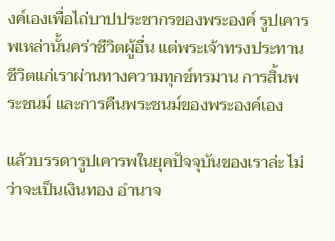งค์เองเพื่อไถ่บาปประชากรของพระองค์ รูปเคารพเหล่านั้นคร่าชีวิตผู้อื่น แต่พระเจ้าทรงประทานชีวิตแก่เราผ่านทางความทุกข์ทรมาน การสิ้นพระชนม์ และการคืนพระชนม์ของพระองค์เอง

แล้วบรรดารูปเคารพในยุคปัจจุบันของเราล่ะ ไม่ว่าจะเป็นเงินทอง อำนาจ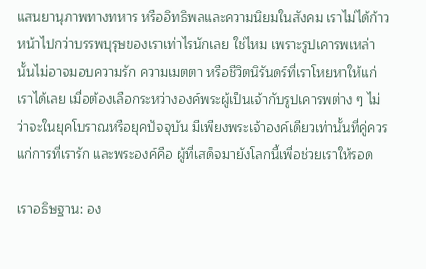แสนยานุภาพทางทหาร หรืออิทธิพลและความนิยมในสังคม เราไม่ได้ก้าวหน้าไปกว่าบรรพบุรุษของเราเท่าไรนักเลย ใช่ไหม เพราะรูปเคารพเหล่านั้นไม่อาจมอบความรัก ความเมตตา หรือชีวิตนิรันดร์ที่เราโหยหาให้แก่เราได้เลย เมื่อต้องเลือกระหว่างองค์พระผู้เป็นเจ้ากับรูปเคารพต่าง ๆ ไม่ว่าจะในยุคโบราณหรือยุคปัจจุบัน มีเพียงพระเจ้าองค์เดียวเท่านั้นที่คู่ควรแก่การที่เรารัก และพระองค์คือ ผู้ที่เสด็จมายังโลกนี้เพื่อช่วยเราให้รอด

เราอธิษฐาน: อง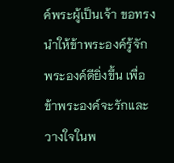ค์พระผู้เป็นเจ้า ขอทรงนำให้ข้าพระองค์รู้จักพระองค์ดียิ่งขึ้น เพื่อข้าพระองค์จะรักและวางใจในพ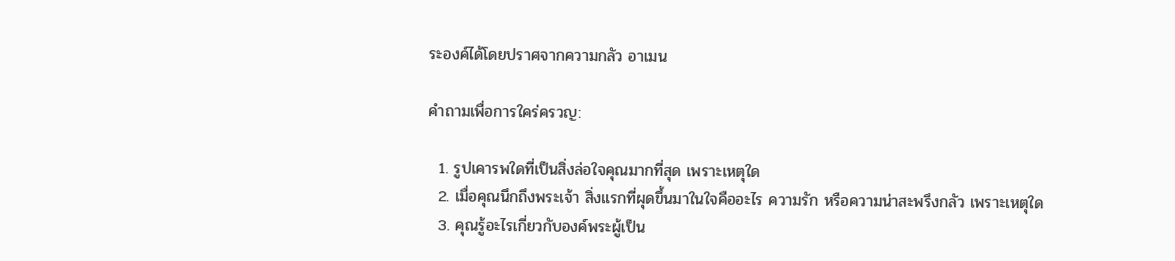ระองค์ได้โดยปราศจากความกลัว อาเมน

คำถามเพื่อการใคร่ครวญ:

  1. รูปเคารพใดที่เป็นสิ่งล่อใจคุณมากที่สุด เพราะเหตุใด
  2. เมื่อคุณนึกถึงพระเจ้า สิ่งแรกที่ผุดขึ้นมาในใจคืออะไร ความรัก หรือความน่าสะพรึงกลัว เพราะเหตุใด
  3. คุณรู้อะไรเกี่ยวกับองค์พระผู้เป็น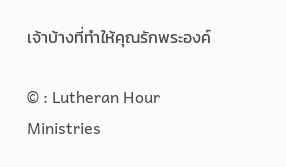เจ้าบ้างที่ทำให้คุณรักพระองค์

© : Lutheran Hour Ministries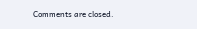Comments are closed.